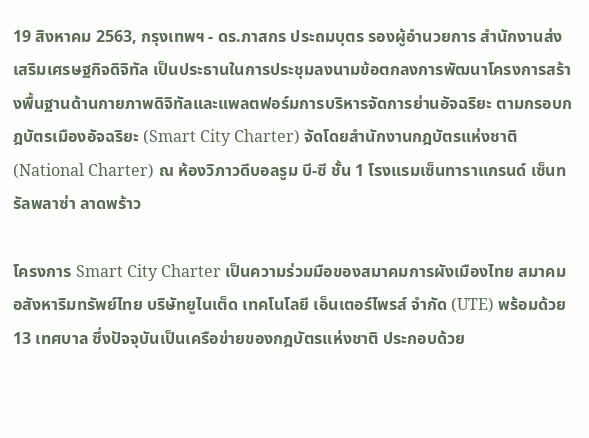19 สิงหาคม 2563, กรุงเทพฯ - ดร.ภาสกร ประถมบุตร รองผู้อำนวยการ สำนักงานส่งเสริมเศรษฐกิจดิจิทัล เป็นประธานในการประชุมลงนามข้อตกลงการพัฒนาโครงการสร้างพื้นฐานด้านกายภาพดิจิทัลและแพลตฟอร์มการบริหารจัดการย่านอัจฉริยะ ตามกรอบกฎบัตรเมืองอัจฉริยะ (Smart City Charter) จัดโดยสำนักงานกฎบัตรแห่งชาติ (National Charter) ณ ห้องวิภาวดีบอลรูม บี-ซี ชั้น 1 โรงแรมเซ็นทาราแกรนด์ เซ็นทรัลพลาซ่า ลาดพร้าว

โครงการ Smart City Charter เป็นความร่วมมือของสมาคมการผังเมืองไทย สมาคมอสังหาริมทรัพย์ไทย บริษัทยูไนเต็ด เทคโนโลยี เอ็นเตอร์ไพรส์ จำกัด (UTE) พร้อมด้วย 13 เทศบาล ซึ่งปัจจุบันเป็นเครือข่ายของกฎบัตรแห่งชาติ ประกอบด้วย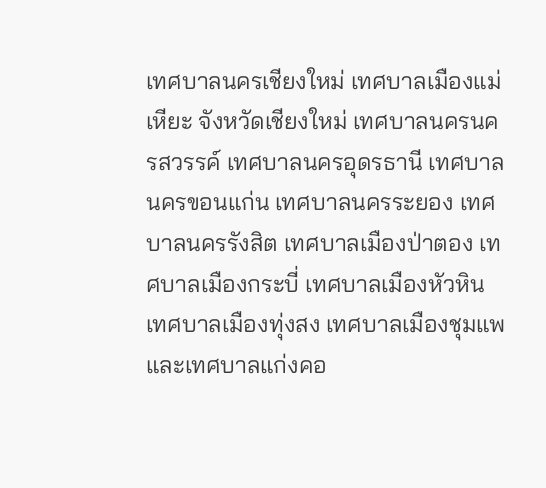เทศบาลนครเชียงใหม่ เทศบาลเมืองแม่เหียะ จังหวัดเชียงใหม่ เทศบาลนครนครสวรรค์ เทศบาลนครอุดรธานี เทศบาลนครขอนแก่น เทศบาลนครระยอง เทศบาลนครรังสิต เทศบาลเมืองป่าตอง เทศบาลเมืองกระบี่ เทศบาลเมืองหัวหิน เทศบาลเมืองทุ่งสง เทศบาลเมืองชุมแพ และเทศบาลแก่งคอ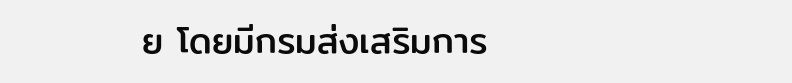ย โดยมีกรมส่งเสริมการ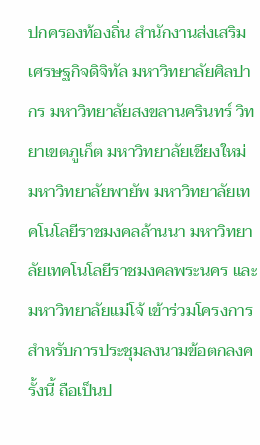ปกครองท้องถิ่น สำนักงานส่งเสริมเศรษฐกิจดิจิทัล มหาวิทยาลัยศิลปากร มหาวิทยาลัยสงขลานครินทร์ วิทยาเขตภูเก็ต มหาวิทยาลัยเชียงใหม่ มหาวิทยาลัยพายัพ มหาวิทยาลัยเทคโนโลยีราชมงคลล้านนา มหาวิทยาลัยเทคโนโลยีราชมงคลพระนคร และมหาวิทยาลัยแม่โจ้ เข้าร่วมโครงการ
สำหรับการประชุมลงนามข้อตกลงครั้งนี้ ถือเป็นป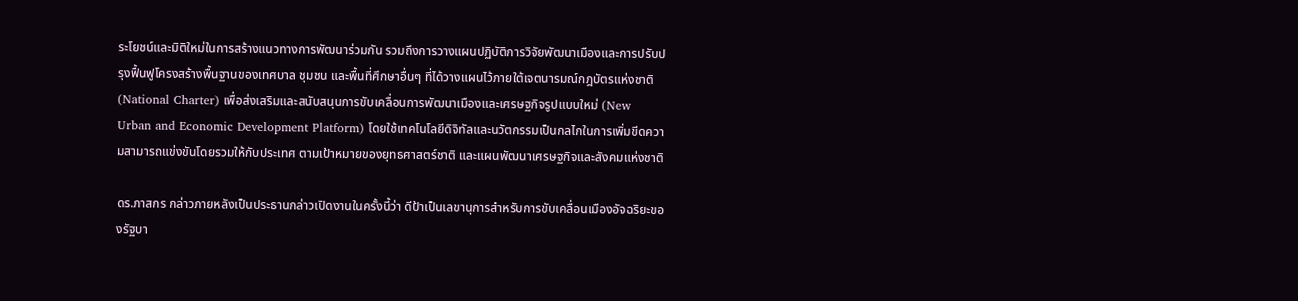ระโยชน์และมิติใหม่ในการสร้างแนวทางการพัฒนาร่วมกัน รวมถึงการวางแผนปฏิบัติการวิจัยพัฒนาเมืองและการปรับปรุงฟื้นฟูโครงสร้างพื้นฐานของเทศบาล ชุมชน และพื้นที่ศึกษาอื่นๆ ที่ได้วางแผนไว้ภายใต้เจตนารมณ์กฎบัตรแห่งชาติ (National Charter) เพื่อส่งเสริมและสนับสนุนการขับเคลื่อนการพัฒนาเมืองและเศรษฐกิจรูปแบบใหม่ (New Urban and Economic Development Platform) โดยใช้เทคโนโลยีดิจิทัลและนวัตกรรมเป็นกลไกในการเพิ่มขีดความสามารถแข่งขันโดยรวมให้กับประเทศ ตามเป้าหมายของยุทธศาสตร์ชาติ และแผนพัฒนาเศรษฐกิจและสังคมแห่งชาติ

ดร.ภาสกร กล่าวภายหลังเป็นประธานกล่าวเปิดงานในครั้งนี้ว่า ดีป้าเป็นเลขานุการสำหรับการขับเคลื่อนเมืองอัจฉริยะของรัฐบา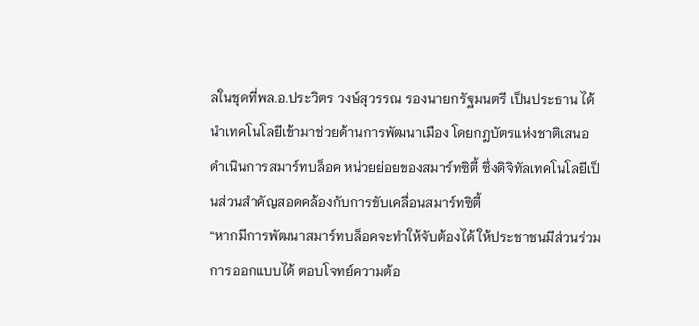ลในชุดที่พล.อ.ประวิตร วงษ์สุวรรณ รองนายกรัฐมนตรี เป็นประธาน ได้นำเทคโนโลยีเข้ามาช่วยด้านการพัฒนาเมือง โดยกฎบัตรแห่งชาติเสนอดำเนินการสมาร์ทบล็อค หน่วยย่อยของสมาร์ทซิตี้ ซึ่งดิจิทัลเทคโนโลยีเป็นส่วนสำคัญสอดคล้องกับการขับเคลื่อนสมาร์ทซิตี้
“หากมีการพัฒนาสมาร์ทบล็อคจะทำให้จับต้องได้ ให้ประชาชนมีส่วนร่วมการออกแบบได้ ตอบโจทย์ความต้อ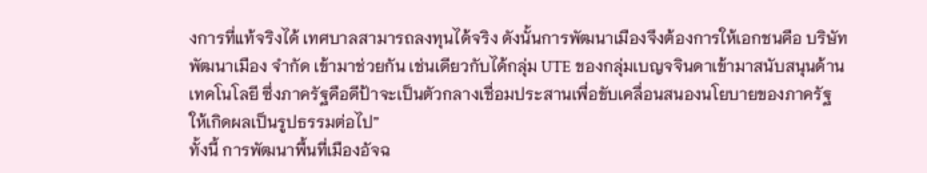งการที่แท้จริงได้ เทศบาลสามารถลงทุนได้จริง ดังนั้นการพัฒนาเมืองจึงต้องการให้เอกชนคือ บริษัทพัฒนาเมือง จำกัด เข้ามาช่วยกัน เช่นเดียวกับได้กลุ่ม UTE ของกลุ่มเบญจจินดาเข้ามาสนับสนุนด้านเทคโนโลยี ซึ่งภาครัฐคือดีป้าจะเป็นตัวกลางเชื่อมประสานเพื่อขับเคลื่อนสนองนโยบายของภาครัฐให้เกิดผลเป็นรูปธรรมต่อไป”
ทั้งนี้ การพัฒนาพื้นที่เมืองอัจฉ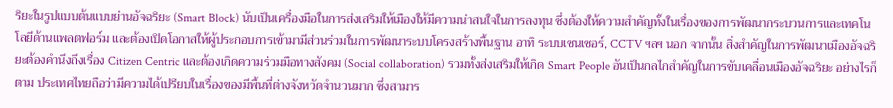ริยะในรูปแบบต้นแบบย่านอัจฉริยะ (Smart Block) นับเป็นเครื่องมือในการส่งเสริมให้เมืองให้มีความน่าสนใจในการลงทุน ซึ่งต้องให้ความสำคัญทั้งในเรื่องของการพัฒนากระบวนการและเทคโนโลยีด้านแพลตฟอร์ม และต้องเปิดโอกาสให้ผู้ประกอบการเข้ามามีส่วนร่วมในการพัฒนาระบบโครงสร้างพื้นฐาน อาทิ ระบบเซนเซอร์, CCTV ฯลฯ นอก จากนั้น สิ่งสำคัญในการพัฒนาเมืองอัจฉริยะต้องคำนึงถึงเรื่อง Citizen Centric และต้องเกิดความร่วมมือทางสังคม (Social collaboration) รวมทั้งส่งเสริมให้เกิด Smart People อันเป็นกลไกสำคัญในการขับเคลื่อนเมืองอัจฉริยะ อย่างไรก็ตาม ประเทศไทยถือว่ามีความได้เปรียบในเรื่องของมีพื้นที่ต่างจังหวัดจำนวนมาก ซึ่งสามาร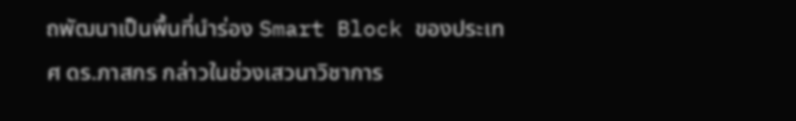ถพัฒนาเป็นพื้นที่นำร่อง Smart Block ของประเทศ ดร.ภาสกร กล่าวในช่วงเสวนาวิชาการ